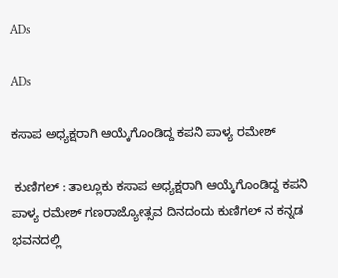ADs

ADs

ಕಸಾಪ ಅಧ್ಯಕ್ಷರಾಗಿ ಆಯ್ಕೆಗೊಂಡಿದ್ದ ಕಪನಿ ಪಾಳ್ಯ ರಮೇಶ್

 ಕುಣಿಗಲ್ : ತಾಲ್ಲೂಕು ಕಸಾಪ ಅಧ್ಯಕ್ಷರಾಗಿ ಆಯ್ಕೆಗೊಂಡಿದ್ದ ಕಪನಿ ಪಾಳ್ಯ ರಮೇಶ್ ಗಣರಾಜ್ಯೋತ್ಸವ ದಿನದಂದು ಕುಣಿಗಲ್ ನ ಕನ್ನಡ ಭವನದಲ್ಲಿ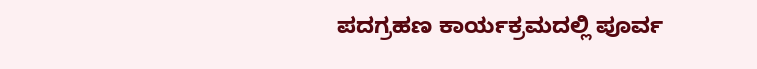ಪದಗ್ರಹಣ ಕಾರ್ಯಕ್ರಮದಲ್ಲಿ ಪೂರ್ವ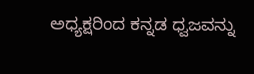ಅಧ್ಯಕ್ಷರಿಂದ ಕನ್ನಡ ಧ್ವಜವನ್ನು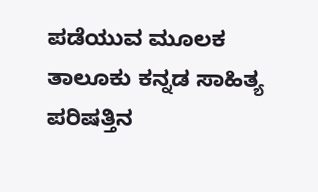ಪಡೆಯುವ ಮೂಲಕ ತಾಲೂಕು ಕನ್ನಡ ಸಾಹಿತ್ಯ ಪರಿಷತ್ತಿನ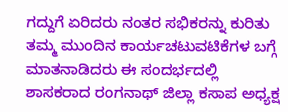ಗದ್ದುಗೆ ಏರಿದರು ನಂತರ ಸಭಿಕರನ್ನು ಕುರಿತು ತಮ್ಮ ಮುಂದಿನ ಕಾರ್ಯಚಟುವಟಿಕೆಗಳ ಬಗ್ಗೆ ಮಾತನಾಡಿದರು ಈ ಸಂದರ್ಭದಲ್ಲಿ ಶಾಸಕರಾದ ರಂಗನಾಥ್ ಜಿಲ್ಲಾ ಕಸಾಪ ಅಧ್ಯಕ್ಷ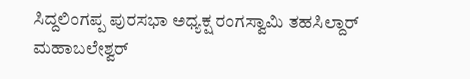ಸಿದ್ದಲಿಂಗಪ್ಪ ಪುರಸಭಾ ಅಧ್ಯಕ್ಷ ರಂಗಸ್ವಾಮಿ ತಹಸಿಲ್ದಾರ್ ಮಹಾಬಲೇಶ್ವರ್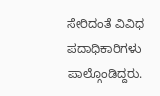ಸೇರಿದಂತೆ ವಿವಿಧ ಪದಾಧಿಕಾರಿಗಳು ಪಾಲ್ಗೊಂಡಿದ್ದರು.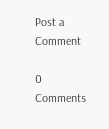Post a Comment

0 Comments